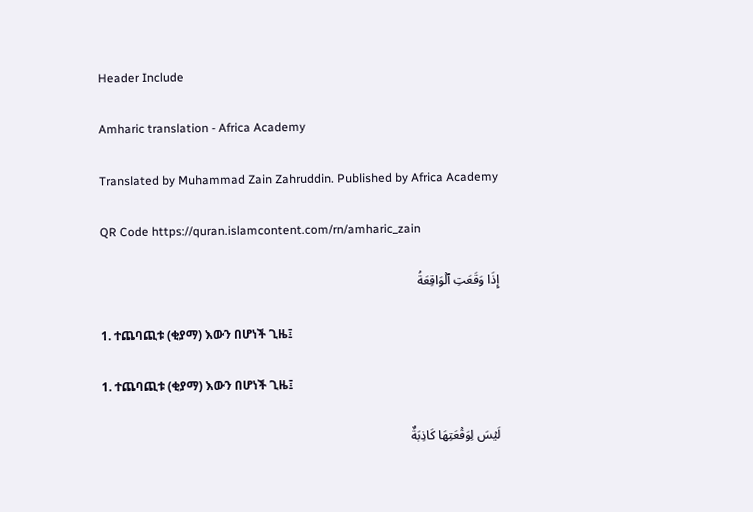Header Include

Amharic translation - Africa Academy

Translated by Muhammad Zain Zahruddin. Published by Africa Academy

QR Code https://quran.islamcontent.com/rn/amharic_zain

إِذَا وَقَعَتِ ٱلۡوَاقِعَةُ

1. ተጨባጪቱ (ቂያማ) እውን በሆነች ጊዜ፤

1. ተጨባጪቱ (ቂያማ) እውን በሆነች ጊዜ፤

لَيۡسَ لِوَقۡعَتِهَا كَاذِبَةٌ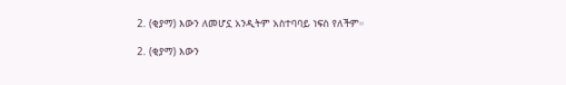2. (ቂያማ) እውን ለመሆኗ አንዲትም አስተባባይ ነፍስ የለችም።

2. (ቂያማ) እውን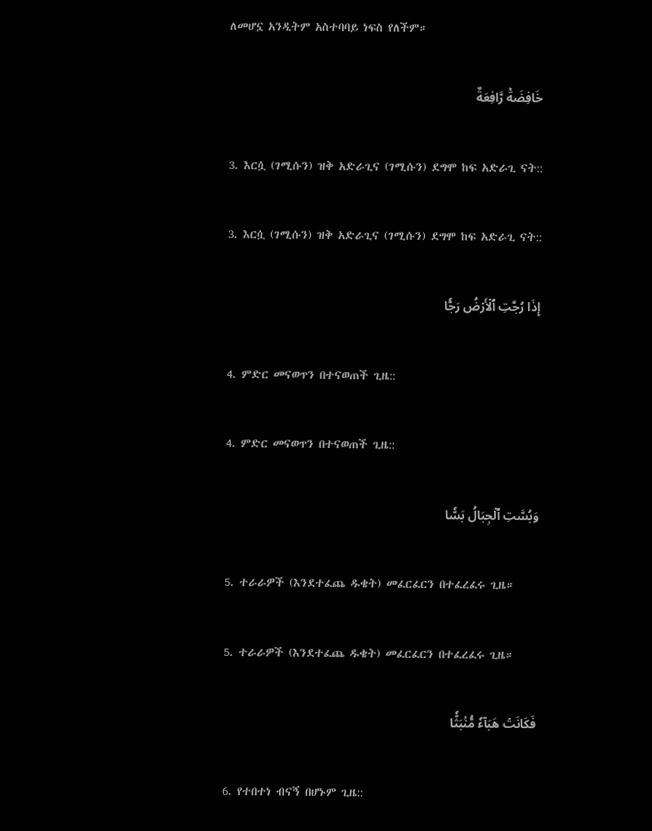ለመሆኗ አንዲትም አስተባባይ ነፍስ የለችም።

خَافِضَةٞ رَّافِعَةٌ

3. እርሷ (ገሚሱን) ዝቅ አድራጊና (ገሚሱን) ደግሞ ከፍ አድራጊ ናት::

3. እርሷ (ገሚሱን) ዝቅ አድራጊና (ገሚሱን) ደግሞ ከፍ አድራጊ ናት::

إِذَا رُجَّتِ ٱلۡأَرۡضُ رَجّٗا

4. ምድር መናወጥን በተናወጠች ጊዜ::

4. ምድር መናወጥን በተናወጠች ጊዜ::

وَبُسَّتِ ٱلۡجِبَالُ بَسّٗا

5. ተራራዎች (እንደተፈጨ ዱቄት) መፈርፈርን በተፈረፈሩ ጊዜ።

5. ተራራዎች (እንደተፈጨ ዱቄት) መፈርፈርን በተፈረፈሩ ጊዜ።

فَكَانَتۡ هَبَآءٗ مُّنۢبَثّٗا

6. የተበተነ ብናኝ በሆኑም ጊዜ::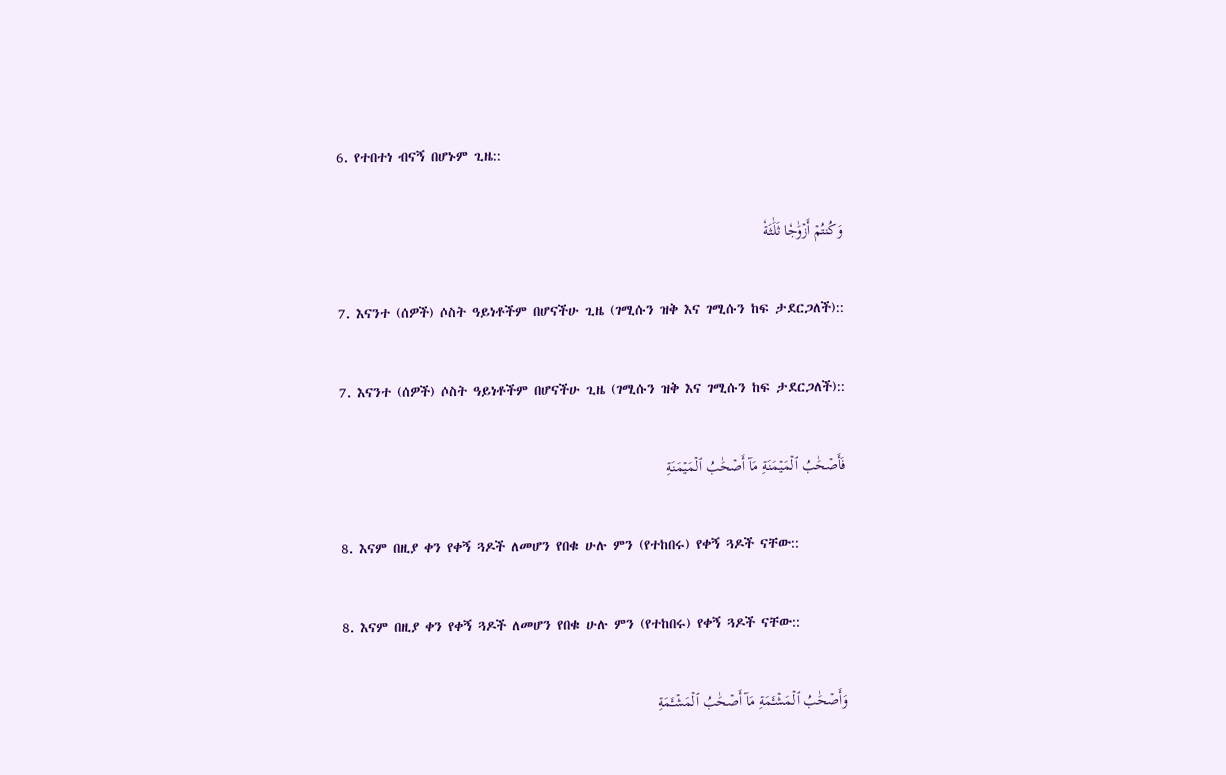6. የተበተነ ብናኝ በሆኑም ጊዜ::

وَكُنتُمۡ أَزۡوَٰجٗا ثَلَٰثَةٗ

7. እናንተ (ሰዎች) ሶስት ዓይነቶችም በሆናችሁ ጊዜ (ገሚሱን ዝቅ እና ገሚሱን ከፍ ታደርጋለች)::

7. እናንተ (ሰዎች) ሶስት ዓይነቶችም በሆናችሁ ጊዜ (ገሚሱን ዝቅ እና ገሚሱን ከፍ ታደርጋለች)::

فَأَصۡحَٰبُ ٱلۡمَيۡمَنَةِ مَآ أَصۡحَٰبُ ٱلۡمَيۡمَنَةِ

8. እናም በዚያ ቀን የቀኝ ጓዶች ለመሆን የበቁ ሁሉ ምን (የተከበሩ) የቀኝ ጓዶች ናቸው::

8. እናም በዚያ ቀን የቀኝ ጓዶች ለመሆን የበቁ ሁሉ ምን (የተከበሩ) የቀኝ ጓዶች ናቸው::

وَأَصۡحَٰبُ ٱلۡمَشۡـَٔمَةِ مَآ أَصۡحَٰبُ ٱلۡمَشۡـَٔمَةِ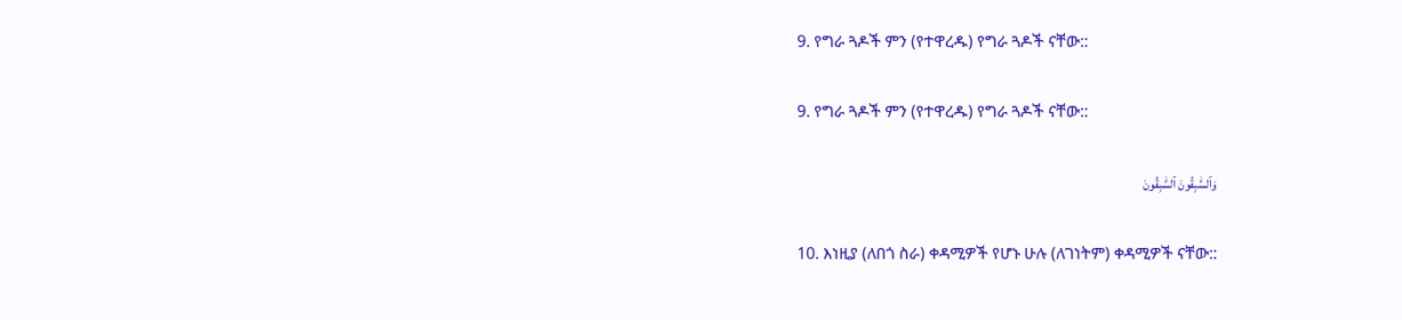9. የግራ ጓዶች ምን (የተዋረዱ) የግራ ጓዶች ናቸው::

9. የግራ ጓዶች ምን (የተዋረዱ) የግራ ጓዶች ናቸው::

وَٱلسَّٰبِقُونَ ٱلسَّٰبِقُونَ

10. እነዚያ (ለበጎ ስራ) ቀዳሚዎች የሆኑ ሁሉ (ለገነትም) ቀዳሚዎች ናቸው::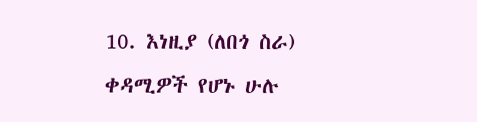10. እነዚያ (ለበጎ ስራ) ቀዳሚዎች የሆኑ ሁሉ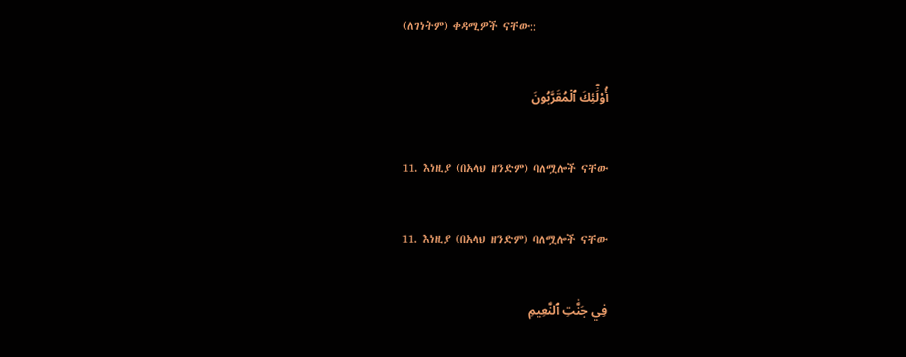(ለገነትም) ቀዳሚዎች ናቸው::

أُوْلَٰٓئِكَ ٱلۡمُقَرَّبُونَ

11. እነዚያ (በአላህ ዘንድም) ባለሟሎች ናቸው

11. እነዚያ (በአላህ ዘንድም) ባለሟሎች ናቸው

فِي جَنَّٰتِ ٱلنَّعِيمِ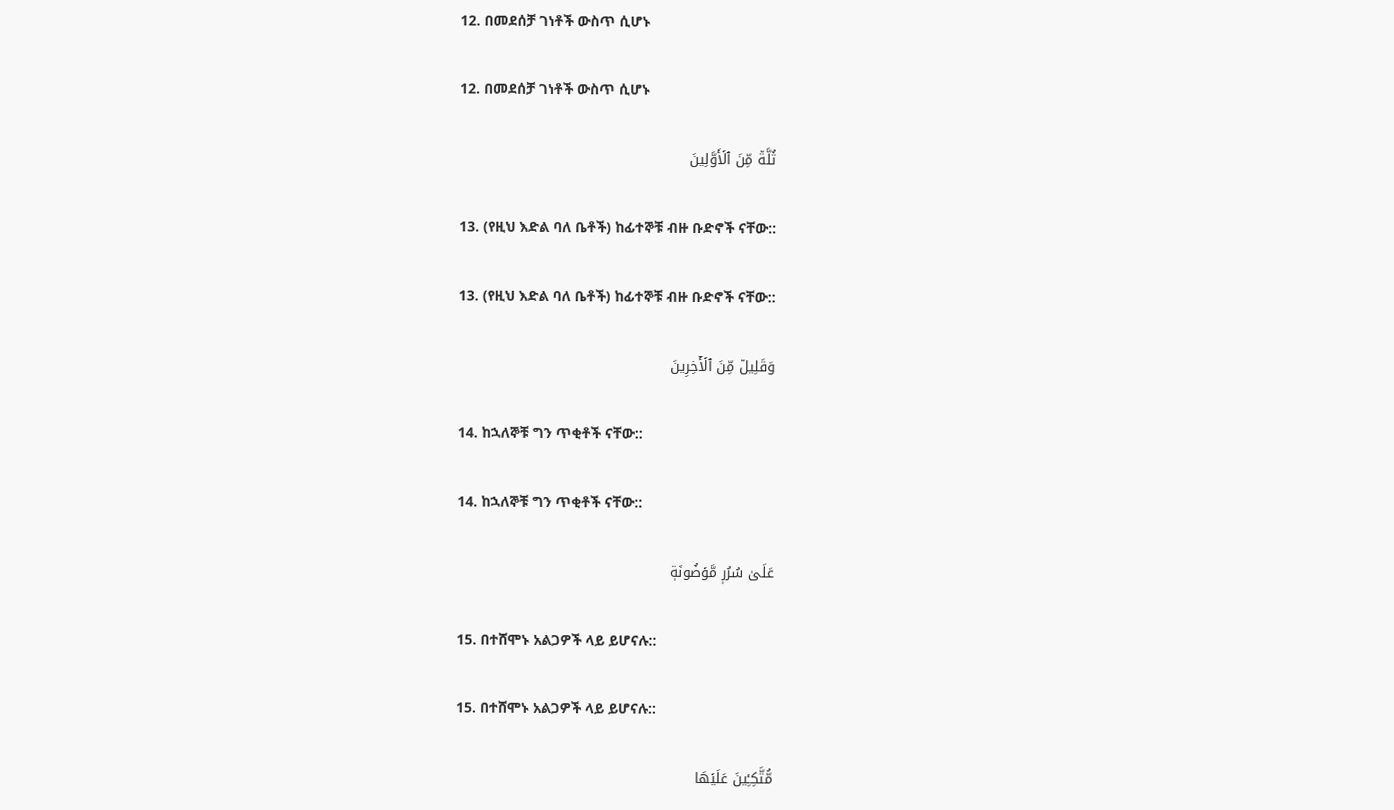12. በመደሰቻ ገነቶች ውስጥ ሲሆኑ

12. በመደሰቻ ገነቶች ውስጥ ሲሆኑ

ثُلَّةٞ مِّنَ ٱلۡأَوَّلِينَ

13. (የዚህ እድል ባለ ቤቶች) ከፊተኞቹ ብዙ ቡድኖች ናቸው::

13. (የዚህ እድል ባለ ቤቶች) ከፊተኞቹ ብዙ ቡድኖች ናቸው::

وَقَلِيلٞ مِّنَ ٱلۡأٓخِرِينَ

14. ከኋለኞቹ ግን ጥቂቶች ናቸው::

14. ከኋለኞቹ ግን ጥቂቶች ናቸው::

عَلَىٰ سُرُرٖ مَّوۡضُونَةٖ

15. በተሸሞኑ አልጋዎች ላይ ይሆናሉ::

15. በተሸሞኑ አልጋዎች ላይ ይሆናሉ::

مُّتَّكِـِٔينَ عَلَيۡهَا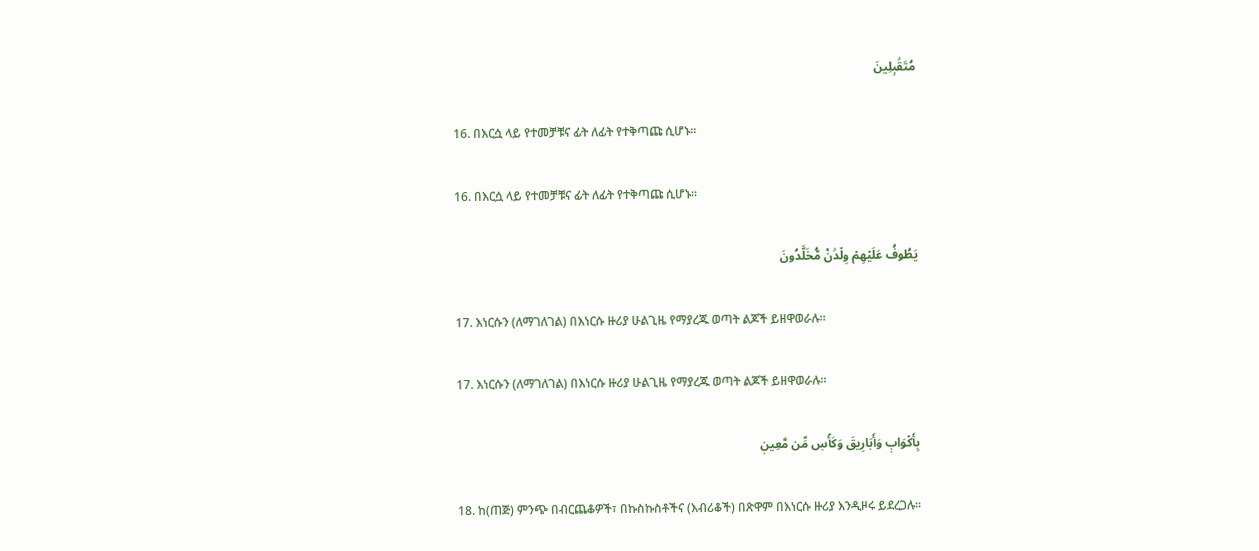مُتَقَٰبِلِينَ

16. በእርሷ ላይ የተመቻቹና ፊት ለፊት የተቅጣጩ ሲሆኑ።

16. በእርሷ ላይ የተመቻቹና ፊት ለፊት የተቅጣጩ ሲሆኑ።

يَطُوفُ عَلَيۡهِمۡ وِلۡدَٰنٞ مُّخَلَّدُونَ

17. እነርሱን (ለማገለገል) በእነርሱ ዙሪያ ሁልጊዜ የማያረጁ ወጣት ልጆች ይዘዋወራሉ።

17. እነርሱን (ለማገለገል) በእነርሱ ዙሪያ ሁልጊዜ የማያረጁ ወጣት ልጆች ይዘዋወራሉ።

بِأَكۡوَابٖ وَأَبَارِيقَ وَكَأۡسٖ مِّن مَّعِينٖ

18. ከ(ጠጅ) ምንጭ በብርጨቆዎች፣ በኩስኩስቶችና (እብሪቆች) በጽዋም በእነርሱ ዙሪያ እንዲዞሩ ይደረጋሉ።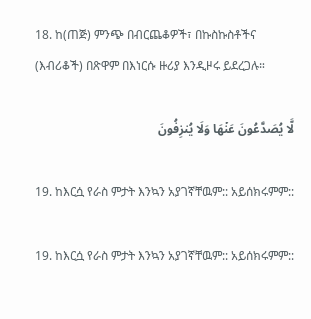18. ከ(ጠጅ) ምንጭ በብርጨቆዎች፣ በኩስኩስቶችና (እብሪቆች) በጽዋም በእነርሱ ዙሪያ እንዲዞሩ ይደረጋሉ።

لَّا يُصَدَّعُونَ عَنۡهَا وَلَا يُنزِفُونَ

19. ከእርሷ የራስ ምታት እንኳን አያገኛቸዉም:: አይሰክሩምም::

19. ከእርሷ የራስ ምታት እንኳን አያገኛቸዉም:: አይሰክሩምም::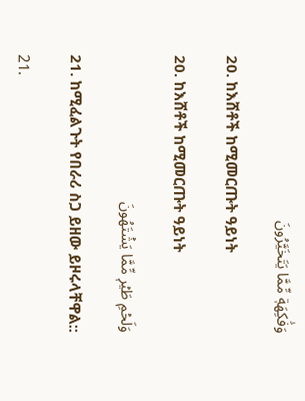وَفَٰكِهَةٖ مِّمَّا يَتَخَيَّرُونَ

20. ከእሸቶች ከሚመርጡት ዓይነት

20. ከእሸቶች ከሚመርጡት ዓይነት

وَلَحۡمِ طَيۡرٖ مِّمَّا يَشۡتَهُونَ

21. ከሚፈልጉት የበራሪ ስጋ ይዘው ይዞሩላቸዋል::

21.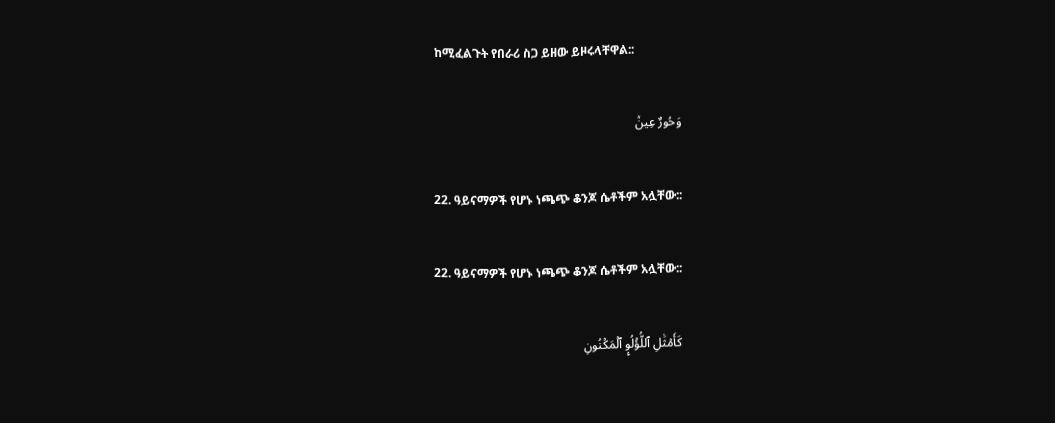ከሚፈልጉት የበራሪ ስጋ ይዘው ይዞሩላቸዋል::

وَحُورٌ عِينٞ

22. ዓይናማዎች የሆኑ ነጫጭ ቆንጆ ሴቶችም አሏቸው::

22. ዓይናማዎች የሆኑ ነጫጭ ቆንጆ ሴቶችም አሏቸው::

كَأَمۡثَٰلِ ٱللُّؤۡلُوِٕ ٱلۡمَكۡنُونِ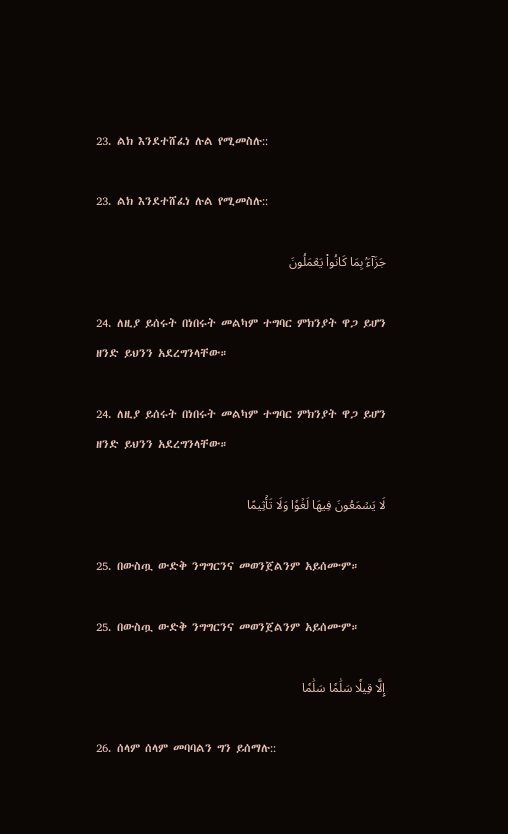23. ልክ እንደተሸፈነ ሉል የሚመስሉ::

23. ልክ እንደተሸፈነ ሉል የሚመስሉ::

جَزَآءَۢ بِمَا كَانُواْ يَعۡمَلُونَ

24. ለዚያ ይሰሩት በነበሩት መልካም ተግባር ምክንያት ዋጋ ይሆን ዘንድ ይህንን አደረግንላቸው።

24. ለዚያ ይሰሩት በነበሩት መልካም ተግባር ምክንያት ዋጋ ይሆን ዘንድ ይህንን አደረግንላቸው።

لَا يَسۡمَعُونَ فِيهَا لَغۡوٗا وَلَا تَأۡثِيمًا

25. በውስጧ ውድቅ ንግግርንና መወንጀልንም አይሰሙም።

25. በውስጧ ውድቅ ንግግርንና መወንጀልንም አይሰሙም።

إِلَّا قِيلٗا سَلَٰمٗا سَلَٰمٗا

26. ሰላም ሰላም መባባልን ግን ይሰማሉ::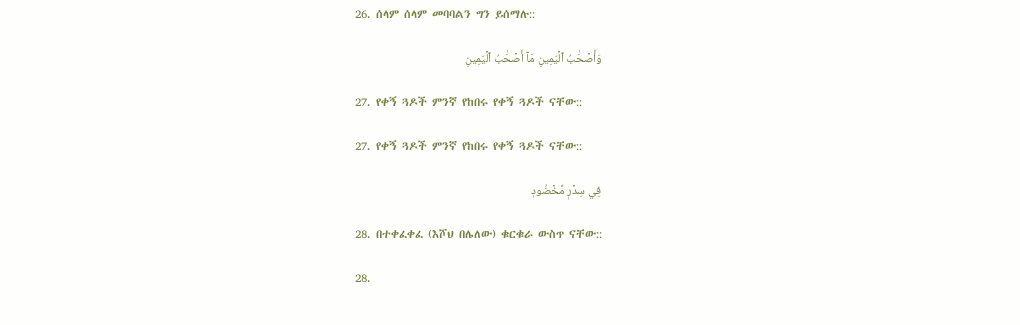26. ሰላም ሰላም መባባልን ግን ይሰማሉ::

وَأَصۡحَٰبُ ٱلۡيَمِينِ مَآ أَصۡحَٰبُ ٱلۡيَمِينِ

27. የቀኝ ጓዶች ምንኛ የከበሩ የቀኝ ጓዶች ናቸው::

27. የቀኝ ጓዶች ምንኛ የከበሩ የቀኝ ጓዶች ናቸው::

فِي سِدۡرٖ مَّخۡضُودٖ

28. በተቀፈቀፈ (እሾህ በሌለው) ቁርቁራ ውስጥ ናቸው::

28.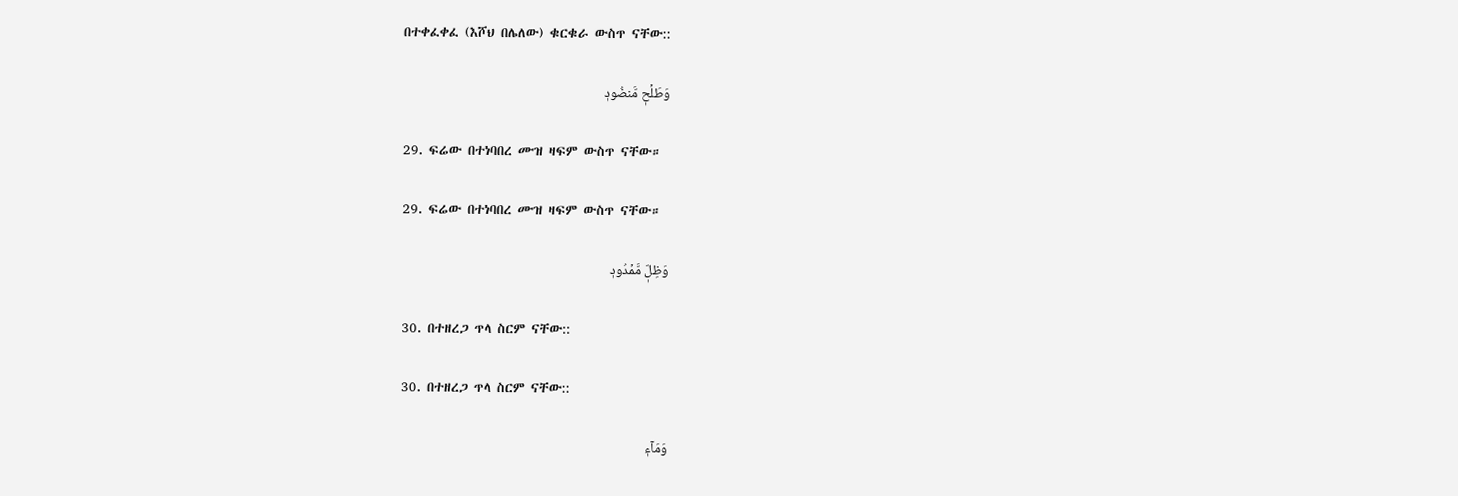በተቀፈቀፈ (እሾህ በሌለው) ቁርቁራ ውስጥ ናቸው::

وَطَلۡحٖ مَّنضُودٖ

29. ፍሬው በተነባበረ ሙዝ ዛፍም ውስጥ ናቸው።

29. ፍሬው በተነባበረ ሙዝ ዛፍም ውስጥ ናቸው።

وَظِلّٖ مَّمۡدُودٖ

30. በተዘረጋ ጥላ ስርም ናቸው::

30. በተዘረጋ ጥላ ስርም ናቸው::

وَمَآءٖ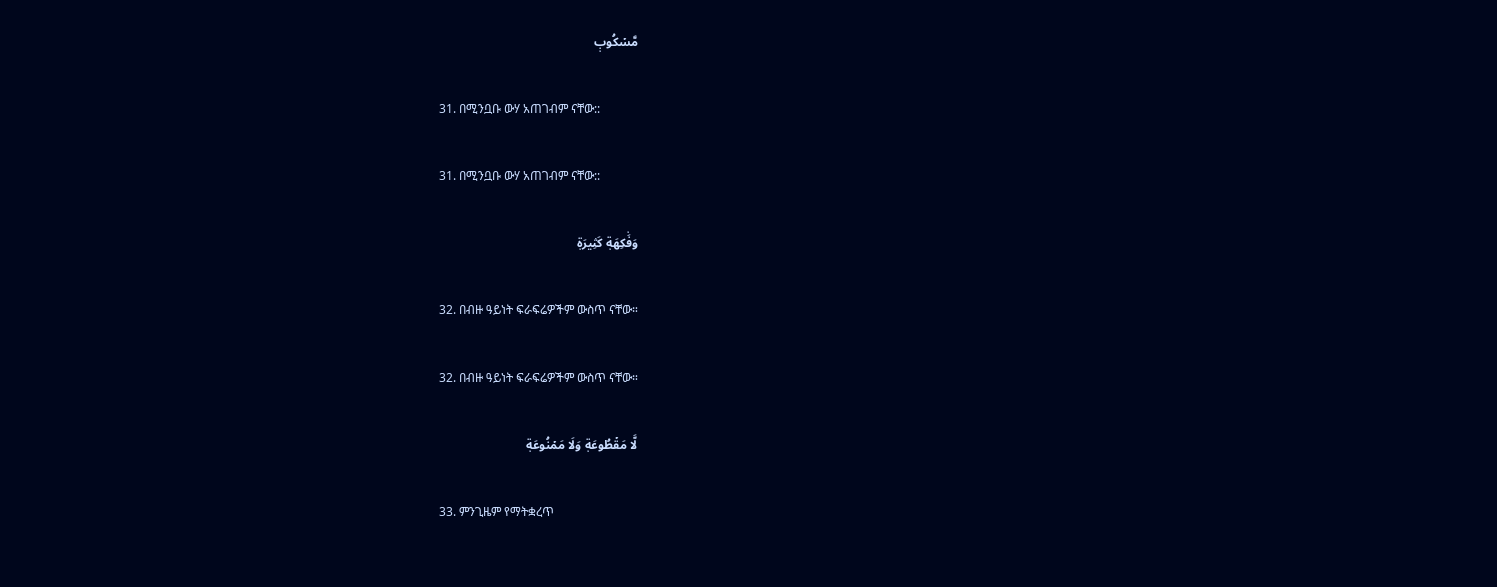مَّسۡكُوبٖ

31. በሚንቧቡ ውሃ አጠገብም ናቸው::

31. በሚንቧቡ ውሃ አጠገብም ናቸው::

وَفَٰكِهَةٖ كَثِيرَةٖ

32. በብዙ ዓይነት ፍራፍሬዎችም ውስጥ ናቸው።

32. በብዙ ዓይነት ፍራፍሬዎችም ውስጥ ናቸው።

لَّا مَقۡطُوعَةٖ وَلَا مَمۡنُوعَةٖ

33. ምንጊዜም የማትቋረጥ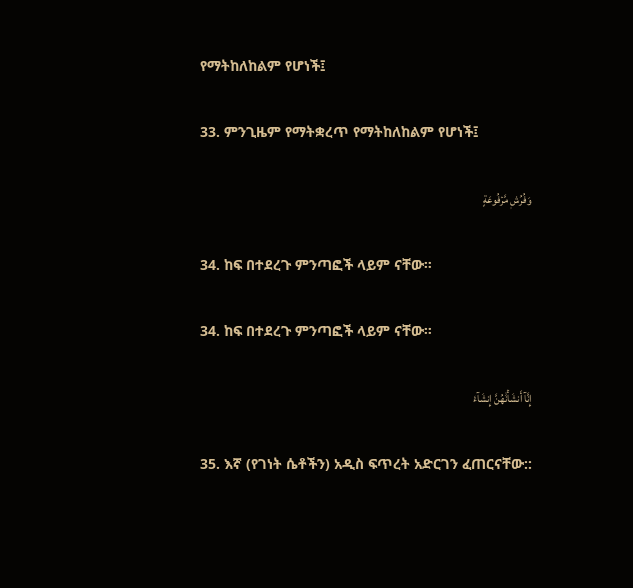የማትከለከልም የሆነች፤

33. ምንጊዜም የማትቋረጥ የማትከለከልም የሆነች፤

وَفُرُشٖ مَّرۡفُوعَةٍ

34. ከፍ በተደረጉ ምንጣፎች ላይም ናቸው።

34. ከፍ በተደረጉ ምንጣፎች ላይም ናቸው።

إِنَّآ أَنشَأۡنَٰهُنَّ إِنشَآءٗ

35. እኛ (የገነት ሴቶችን) አዲስ ፍጥረት አድርገን ፈጠርናቸው::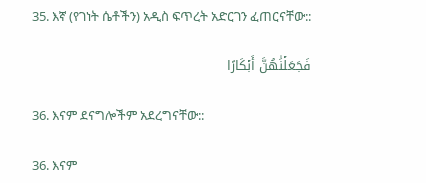35. እኛ (የገነት ሴቶችን) አዲስ ፍጥረት አድርገን ፈጠርናቸው::

فَجَعَلۡنَٰهُنَّ أَبۡكَارًا

36. እናም ደናግሎችም አደረግናቸው::

36. እናም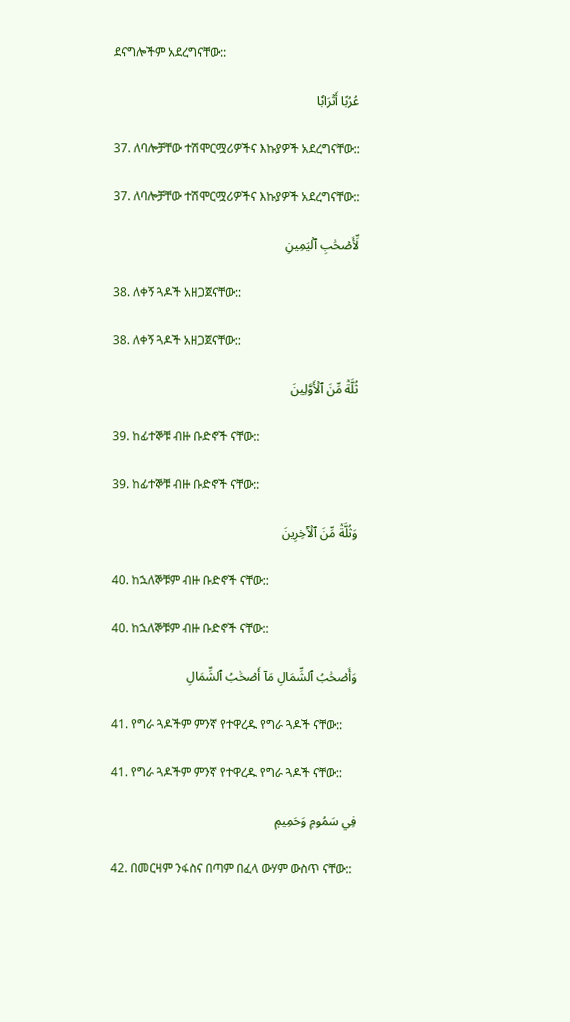ደናግሎችም አደረግናቸው::

عُرُبًا أَتۡرَابٗا

37. ለባሎቻቸው ተሽሞርሟሪዎችና እኩያዎች አደረግናቸው::

37. ለባሎቻቸው ተሽሞርሟሪዎችና እኩያዎች አደረግናቸው::

لِّأَصۡحَٰبِ ٱلۡيَمِينِ

38. ለቀኝ ጓዶች አዘጋጀናቸው::

38. ለቀኝ ጓዶች አዘጋጀናቸው::

ثُلَّةٞ مِّنَ ٱلۡأَوَّلِينَ

39. ከፊተኞቹ ብዙ ቡድኖች ናቸው::

39. ከፊተኞቹ ብዙ ቡድኖች ናቸው::

وَثُلَّةٞ مِّنَ ٱلۡأٓخِرِينَ

40. ከኋለኞቹም ብዙ ቡድኖች ናቸው::

40. ከኋለኞቹም ብዙ ቡድኖች ናቸው::

وَأَصۡحَٰبُ ٱلشِّمَالِ مَآ أَصۡحَٰبُ ٱلشِّمَالِ

41. የግራ ጓዶችም ምንኛ የተዋረዱ የግራ ጓዶች ናቸው::

41. የግራ ጓዶችም ምንኛ የተዋረዱ የግራ ጓዶች ናቸው::

فِي سَمُومٖ وَحَمِيمٖ

42. በመርዛም ንፋስና በጣም በፈላ ውሃም ውስጥ ናቸው::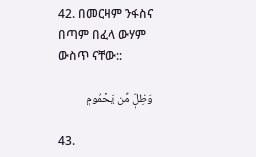42. በመርዛም ንፋስና በጣም በፈላ ውሃም ውስጥ ናቸው::

وَظِلّٖ مِّن يَحۡمُومٖ

43.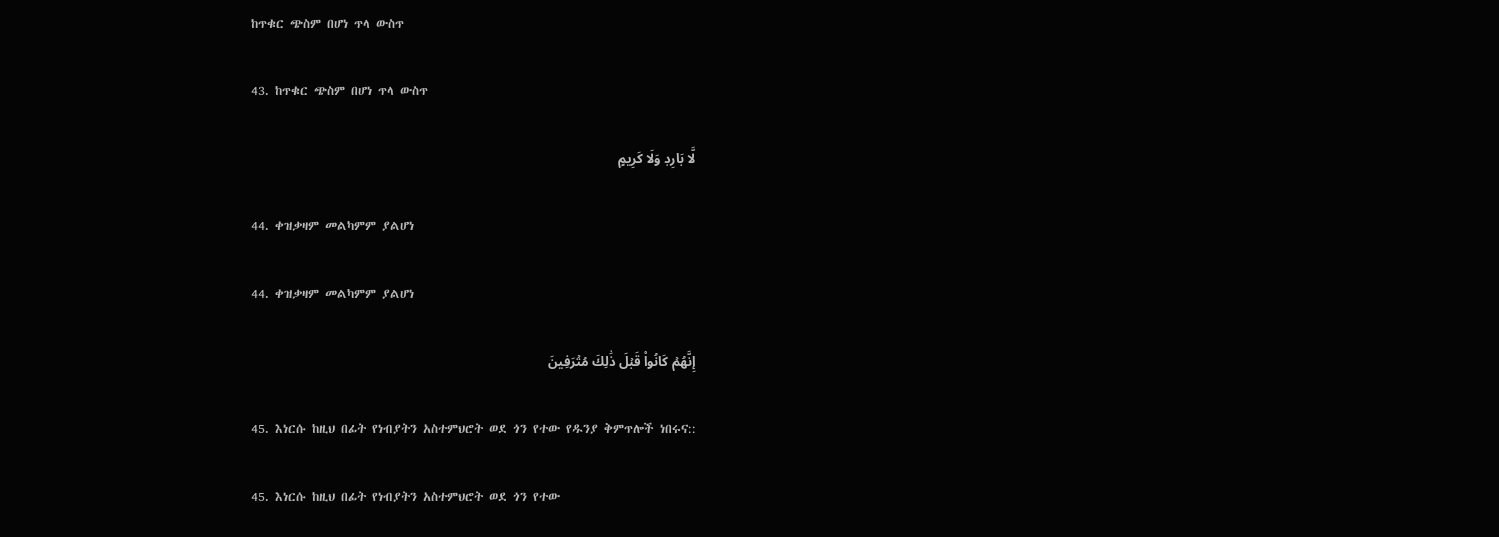ከጥቁር ጭስም በሆነ ጥላ ውስጥ

43. ከጥቁር ጭስም በሆነ ጥላ ውስጥ

لَّا بَارِدٖ وَلَا كَرِيمٍ

44. ቀዝቃዛም መልካምም ያልሆነ

44. ቀዝቃዛም መልካምም ያልሆነ

إِنَّهُمۡ كَانُواْ قَبۡلَ ذَٰلِكَ مُتۡرَفِينَ

45. እነርሱ ከዚህ በፊት የነብያትን አስተምህሮት ወደ ጎን የተው የዱንያ ቅምጥሎች ነበሩና::

45. እነርሱ ከዚህ በፊት የነብያትን አስተምህሮት ወደ ጎን የተው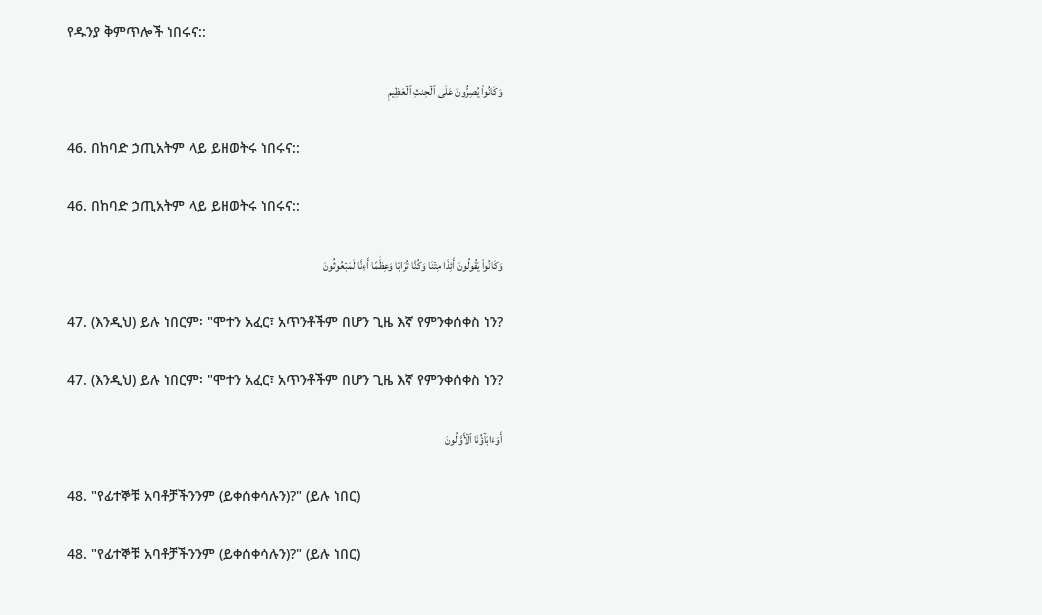የዱንያ ቅምጥሎች ነበሩና::

وَكَانُواْ يُصِرُّونَ عَلَى ٱلۡحِنثِ ٱلۡعَظِيمِ

46. በከባድ ኃጢአትም ላይ ይዘወትሩ ነበሩና::

46. በከባድ ኃጢአትም ላይ ይዘወትሩ ነበሩና::

وَكَانُواْ يَقُولُونَ أَئِذَا مِتۡنَا وَكُنَّا تُرَابٗا وَعِظَٰمًا أَءِنَّا لَمَبۡعُوثُونَ

47. (እንዲህ) ይሉ ነበርም፡ "ሞተን አፈር፣ አጥንቶችም በሆን ጊዜ እኛ የምንቀሰቀስ ነን?

47. (እንዲህ) ይሉ ነበርም፡ "ሞተን አፈር፣ አጥንቶችም በሆን ጊዜ እኛ የምንቀሰቀስ ነን?

أَوَءَابَآؤُنَا ٱلۡأَوَّلُونَ

48. "የፊተኞቹ አባቶቻችንንም (ይቀሰቀሳሉን)?" (ይሉ ነበር)

48. "የፊተኞቹ አባቶቻችንንም (ይቀሰቀሳሉን)?" (ይሉ ነበር)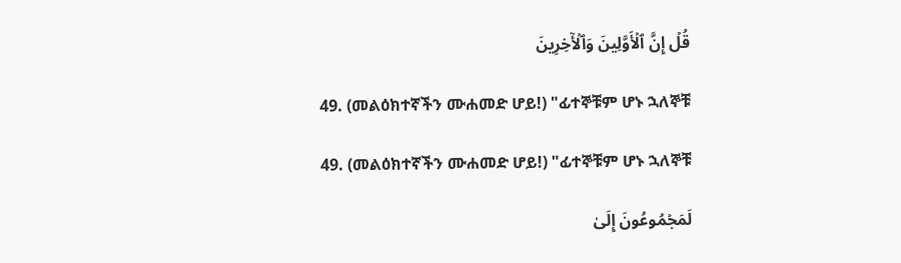قُلۡ إِنَّ ٱلۡأَوَّلِينَ وَٱلۡأٓخِرِينَ

49. (መልዕክተኛችን ሙሐመድ ሆይ!) "ፊተኞቹም ሆኑ ኋለኞቹ

49. (መልዕክተኛችን ሙሐመድ ሆይ!) "ፊተኞቹም ሆኑ ኋለኞቹ

لَمَجۡمُوعُونَ إِلَىٰ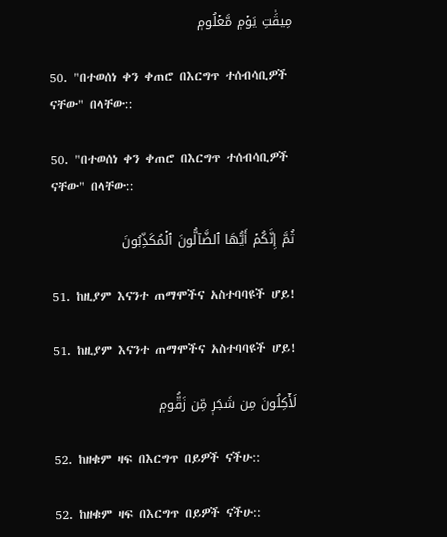مِيقَٰتِ يَوۡمٖ مَّعۡلُومٖ

50. "በተወሰነ ቀን ቀጠሮ በእርግጥ ተሰብሳቢዎች ናቸው" በላቸው::

50. "በተወሰነ ቀን ቀጠሮ በእርግጥ ተሰብሳቢዎች ናቸው" በላቸው::

ثُمَّ إِنَّكُمۡ أَيُّهَا ٱلضَّآلُّونَ ٱلۡمُكَذِّبُونَ

51. ከዚያም እናንተ ጠማሞችና አስተባባዩች ሆይ!

51. ከዚያም እናንተ ጠማሞችና አስተባባዩች ሆይ!

لَأٓكِلُونَ مِن شَجَرٖ مِّن زَقُّومٖ

52. ከዘቁም ዛፍ በእርግጥ በይዎች ናችሁ::

52. ከዘቁም ዛፍ በእርግጥ በይዎች ናችሁ::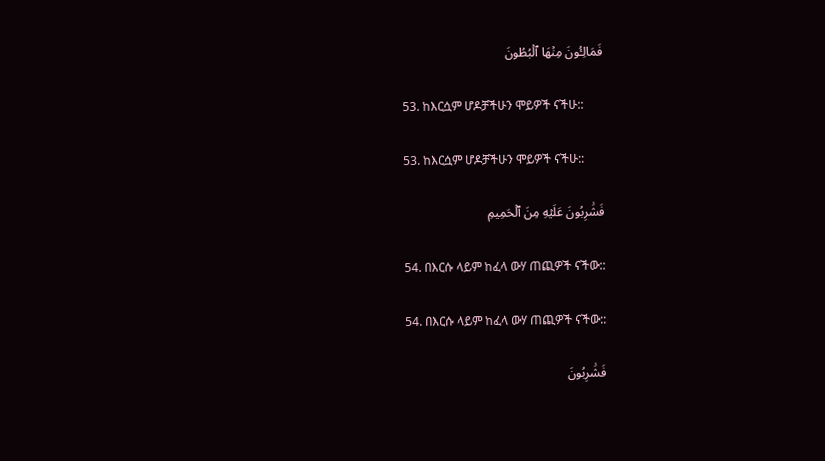فَمَالِـُٔونَ مِنۡهَا ٱلۡبُطُونَ

53. ከእርሷም ሆዶቻችሁን ሞይዎች ናችሁ::

53. ከእርሷም ሆዶቻችሁን ሞይዎች ናችሁ::

فَشَٰرِبُونَ عَلَيۡهِ مِنَ ٱلۡحَمِيمِ

54. በእርሱ ላይም ከፈላ ውሃ ጠጪዎች ናችው::

54. በእርሱ ላይም ከፈላ ውሃ ጠጪዎች ናችው::

فَشَٰرِبُونَ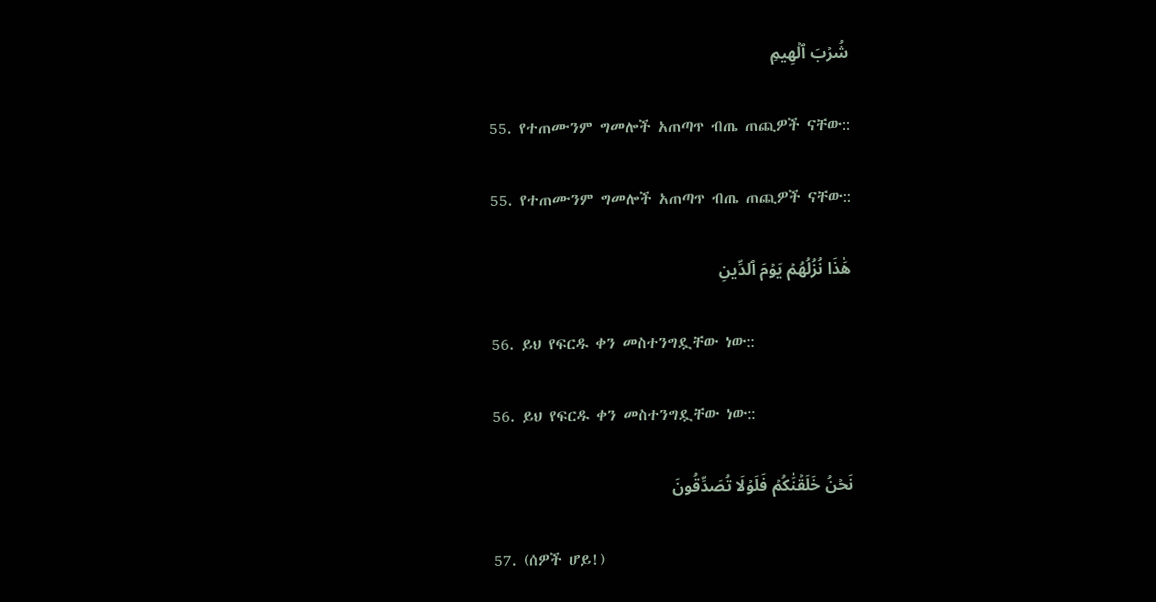شُرۡبَ ٱلۡهِيمِ

55. የተጠሙንም ግመሎች አጠጣጥ ብጤ ጠጪዎች ናቸው::

55. የተጠሙንም ግመሎች አጠጣጥ ብጤ ጠጪዎች ናቸው::

هَٰذَا نُزُلُهُمۡ يَوۡمَ ٱلدِّينِ

56. ይህ የፍርዱ ቀን መስተንግዷቸው ነው::

56. ይህ የፍርዱ ቀን መስተንግዷቸው ነው::

نَحۡنُ خَلَقۡنَٰكُمۡ فَلَوۡلَا تُصَدِّقُونَ

57. (ሰዎች ሆይ!)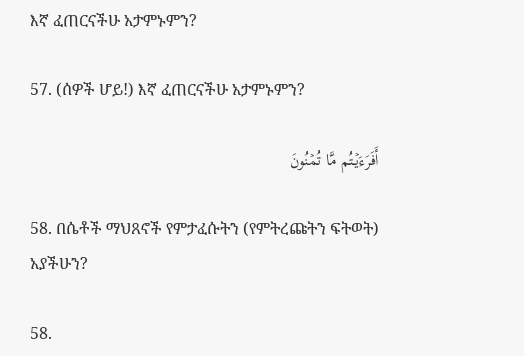እኛ ፈጠርናችሁ አታምኑምን?

57. (ሰዎች ሆይ!) እኛ ፈጠርናችሁ አታምኑምን?

أَفَرَءَيۡتُم مَّا تُمۡنُونَ

58. በሴቶች ማህጸኖች የምታፈሱትን (የምትረጩትን ፍትወት) አያችሁን?

58.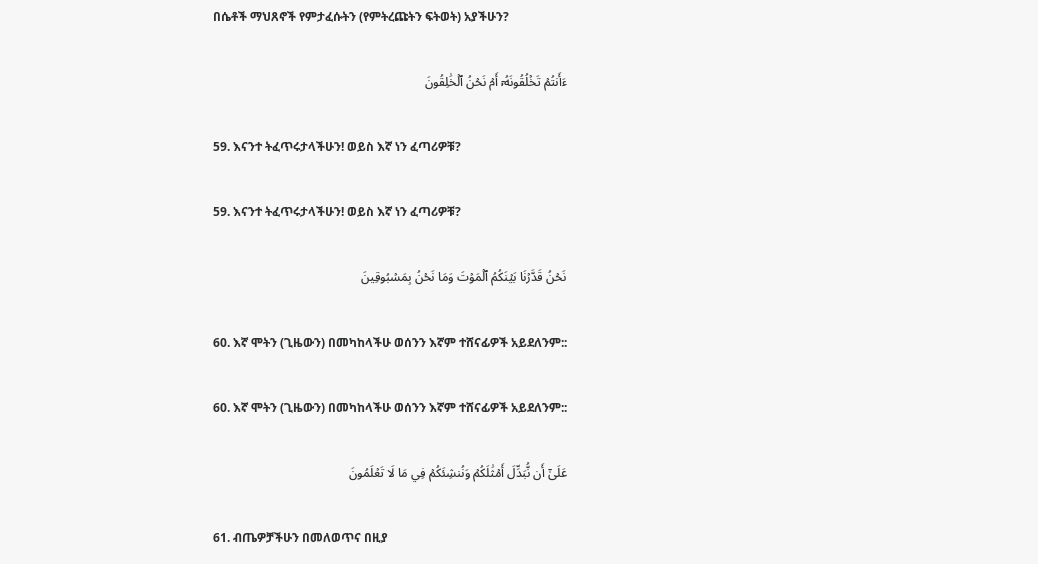በሴቶች ማህጸኖች የምታፈሱትን (የምትረጩትን ፍትወት) አያችሁን?

ءَأَنتُمۡ تَخۡلُقُونَهُۥٓ أَمۡ نَحۡنُ ٱلۡخَٰلِقُونَ

59. እናንተ ትፈጥሩታላችሁን! ወይስ እኛ ነን ፈጣሪዎቹ?

59. እናንተ ትፈጥሩታላችሁን! ወይስ እኛ ነን ፈጣሪዎቹ?

نَحۡنُ قَدَّرۡنَا بَيۡنَكُمُ ٱلۡمَوۡتَ وَمَا نَحۡنُ بِمَسۡبُوقِينَ

60. እኛ ሞትን (ጊዜውን) በመካከላችሁ ወሰንን እኛም ተሸናፊዎች አይደለንም::

60. እኛ ሞትን (ጊዜውን) በመካከላችሁ ወሰንን እኛም ተሸናፊዎች አይደለንም::

عَلَىٰٓ أَن نُّبَدِّلَ أَمۡثَٰلَكُمۡ وَنُنشِئَكُمۡ فِي مَا لَا تَعۡلَمُونَ

61. ብጤዎቻችሁን በመለወጥና በዚያ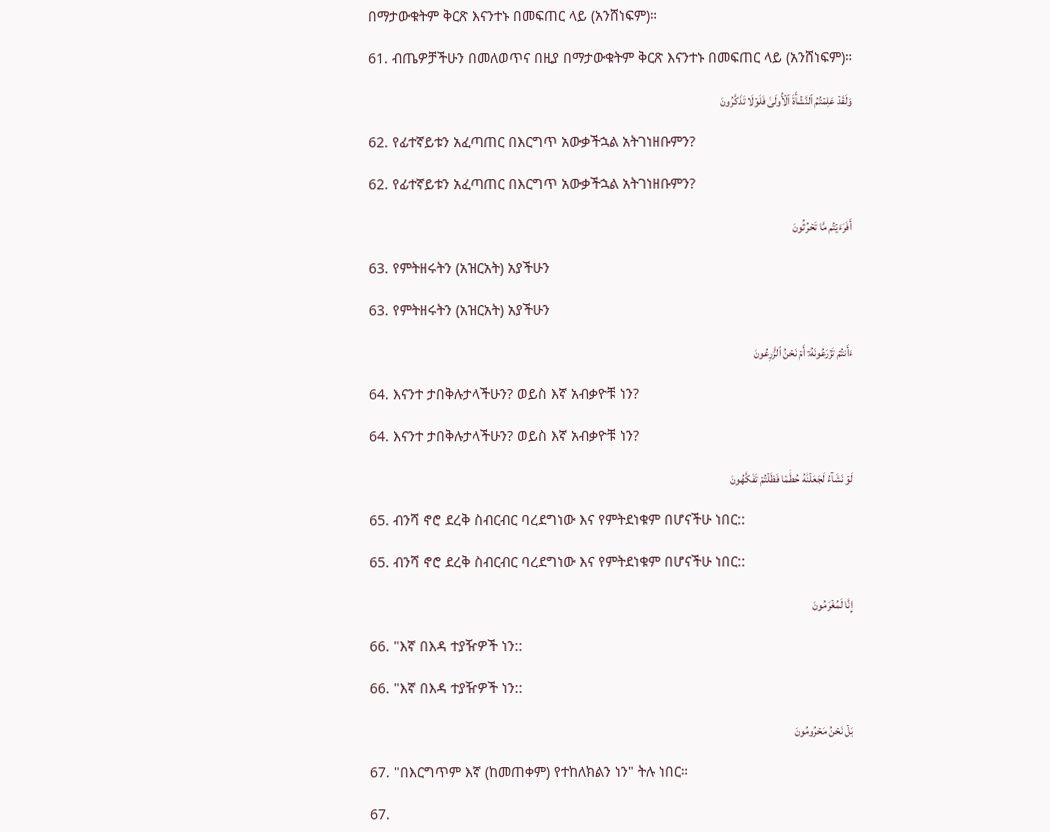በማታውቁትም ቅርጽ እናንተኑ በመፍጠር ላይ (አንሸነፍም)።

61. ብጤዎቻችሁን በመለወጥና በዚያ በማታውቁትም ቅርጽ እናንተኑ በመፍጠር ላይ (አንሸነፍም)።

وَلَقَدۡ عَلِمۡتُمُ ٱلنَّشۡأَةَ ٱلۡأُولَىٰ فَلَوۡلَا تَذَكَّرُونَ

62. የፊተኛይቱን አፈጣጠር በእርግጥ አውቃችኋል አትገነዘቡምን?

62. የፊተኛይቱን አፈጣጠር በእርግጥ አውቃችኋል አትገነዘቡምን?

أَفَرَءَيۡتُم مَّا تَحۡرُثُونَ

63. የምትዘሩትን (አዝርአት) አያችሁን

63. የምትዘሩትን (አዝርአት) አያችሁን

ءَأَنتُمۡ تَزۡرَعُونَهُۥٓ أَمۡ نَحۡنُ ٱلزَّٰرِعُونَ

64. እናንተ ታበቅሉታላችሁን? ወይስ እኛ አብቃዮቹ ነን?

64. እናንተ ታበቅሉታላችሁን? ወይስ እኛ አብቃዮቹ ነን?

لَوۡ نَشَآءُ لَجَعَلۡنَٰهُ حُطَٰمٗا فَظَلۡتُمۡ تَفَكَّهُونَ

65. ብንሻ ኖሮ ደረቅ ስብርብር ባረደግነው እና የምትደነቁም በሆናችሁ ነበር::

65. ብንሻ ኖሮ ደረቅ ስብርብር ባረደግነው እና የምትደነቁም በሆናችሁ ነበር::

إِنَّا لَمُغۡرَمُونَ

66. "እኛ በእዳ ተያዥዎች ነን::

66. "እኛ በእዳ ተያዥዎች ነን::

بَلۡ نَحۡنُ مَحۡرُومُونَ

67. "በእርግጥም እኛ (ከመጠቀም) የተከለክልን ነን" ትሉ ነበር።

67.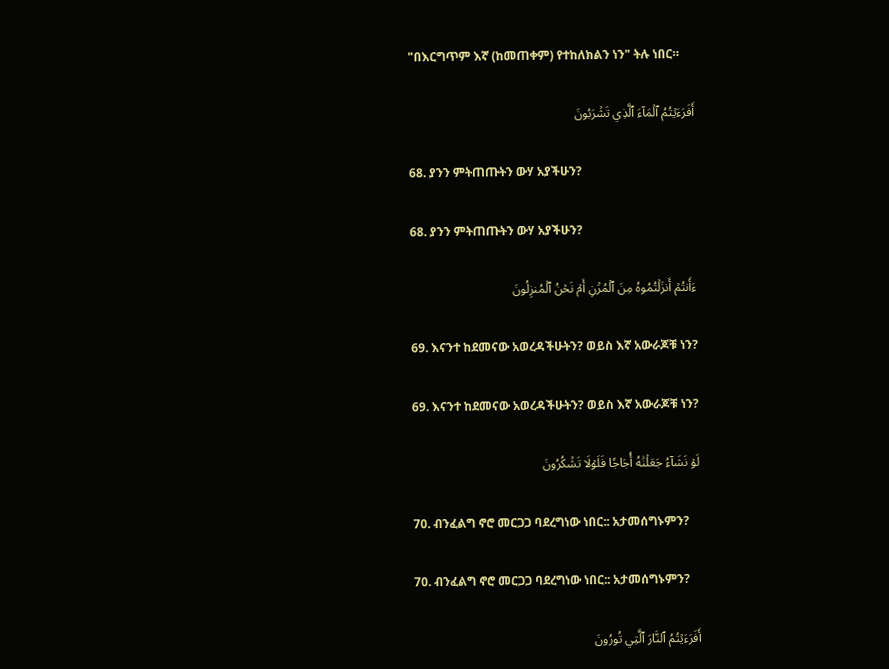"በእርግጥም እኛ (ከመጠቀም) የተከለክልን ነን" ትሉ ነበር።

أَفَرَءَيۡتُمُ ٱلۡمَآءَ ٱلَّذِي تَشۡرَبُونَ

68. ያንን ምትጠጡትን ውሃ አያችሁን?

68. ያንን ምትጠጡትን ውሃ አያችሁን?

ءَأَنتُمۡ أَنزَلۡتُمُوهُ مِنَ ٱلۡمُزۡنِ أَمۡ نَحۡنُ ٱلۡمُنزِلُونَ

69. እናንተ ከደመናው አወረዳችሁትን? ወይስ እኛ አውራጆቹ ነን?

69. እናንተ ከደመናው አወረዳችሁትን? ወይስ እኛ አውራጆቹ ነን?

لَوۡ نَشَآءُ جَعَلۡنَٰهُ أُجَاجٗا فَلَوۡلَا تَشۡكُرُونَ

70. ብንፈልግ ኖሮ መርጋጋ ባደረግነው ነበር:: አታመሰግኑምን?

70. ብንፈልግ ኖሮ መርጋጋ ባደረግነው ነበር:: አታመሰግኑምን?

أَفَرَءَيۡتُمُ ٱلنَّارَ ٱلَّتِي تُورُونَ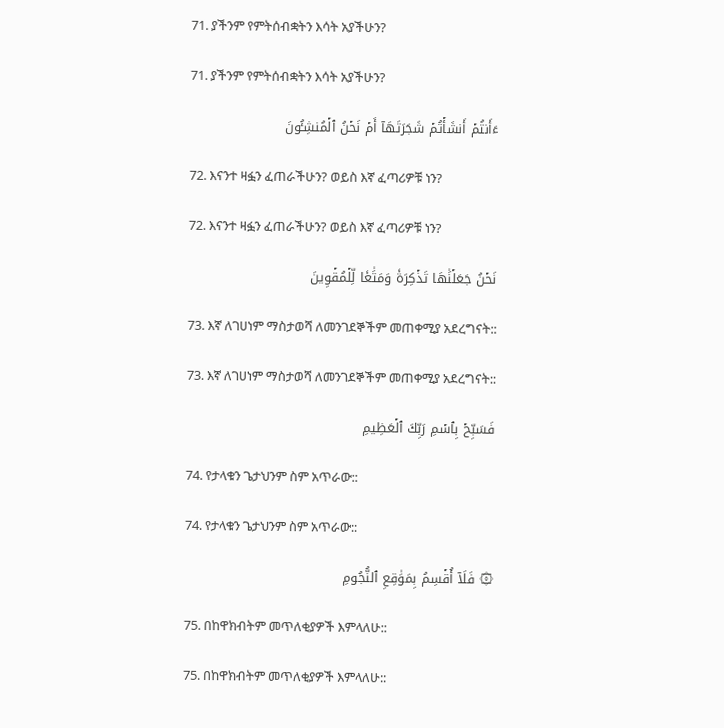71. ያችንም የምትሰብቋትን እሳት አያችሁን?

71. ያችንም የምትሰብቋትን እሳት አያችሁን?

ءَأَنتُمۡ أَنشَأۡتُمۡ شَجَرَتَهَآ أَمۡ نَحۡنُ ٱلۡمُنشِـُٔونَ

72. እናንተ ዛፏን ፈጠራችሁን? ወይስ እኛ ፈጣሪዎቹ ነን?

72. እናንተ ዛፏን ፈጠራችሁን? ወይስ እኛ ፈጣሪዎቹ ነን?

نَحۡنُ جَعَلۡنَٰهَا تَذۡكِرَةٗ وَمَتَٰعٗا لِّلۡمُقۡوِينَ

73. እኛ ለገሀነም ማስታወሻ ለመንገደኞችም መጠቀሚያ አደረግናት::

73. እኛ ለገሀነም ማስታወሻ ለመንገደኞችም መጠቀሚያ አደረግናት::

فَسَبِّحۡ بِٱسۡمِ رَبِّكَ ٱلۡعَظِيمِ

74. የታላቁን ጌታህንም ስም አጥራው::

74. የታላቁን ጌታህንም ስም አጥራው::

۞ فَلَآ أُقۡسِمُ بِمَوَٰقِعِ ٱلنُّجُومِ

75. በከዋክብትም መጥለቂያዎች እምላለሁ::

75. በከዋክብትም መጥለቂያዎች እምላለሁ::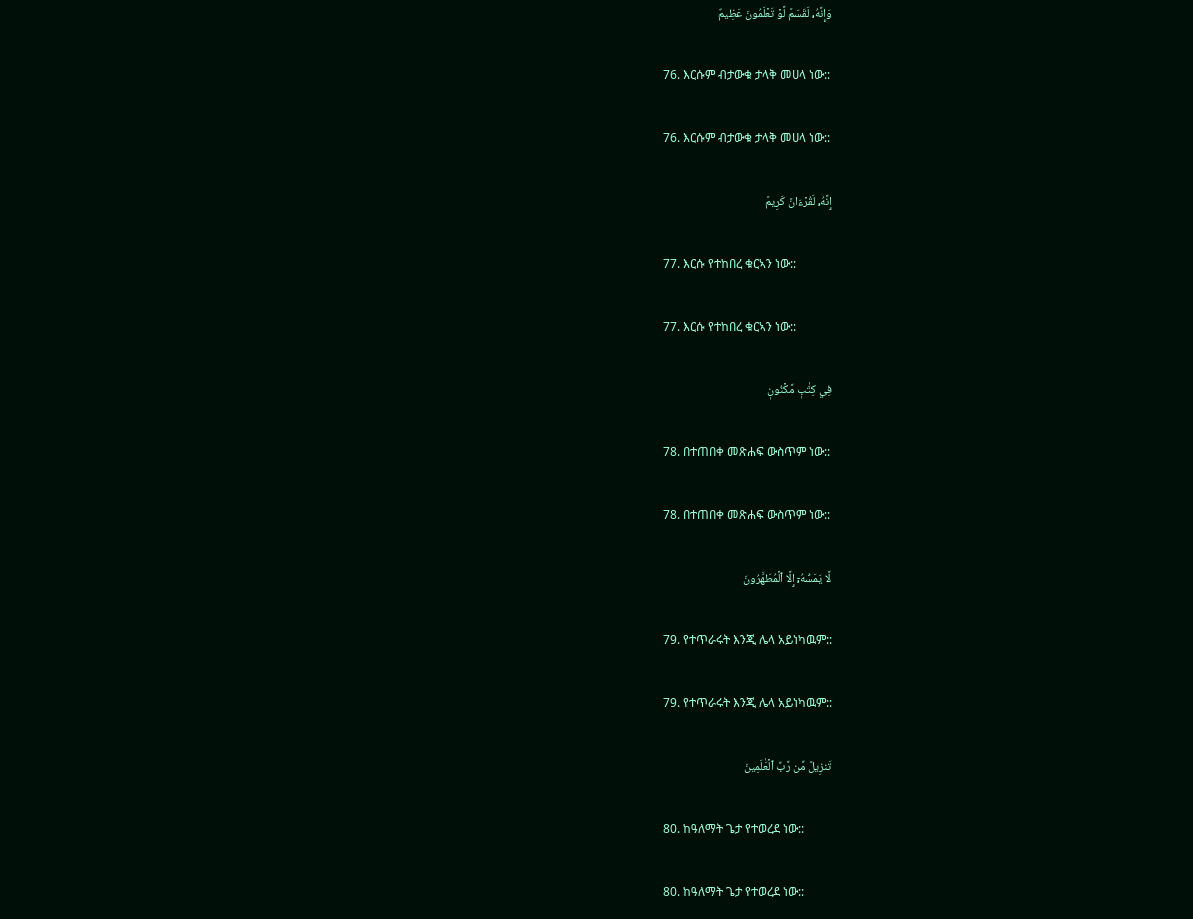وَإِنَّهُۥ لَقَسَمٞ لَّوۡ تَعۡلَمُونَ عَظِيمٌ

76. እርሱም ብታውቁ ታላቅ መሀላ ነው::

76. እርሱም ብታውቁ ታላቅ መሀላ ነው::

إِنَّهُۥ لَقُرۡءَانٞ كَرِيمٞ

77. እርሱ የተከበረ ቁርኣን ነው::

77. እርሱ የተከበረ ቁርኣን ነው::

فِي كِتَٰبٖ مَّكۡنُونٖ

78. በተጠበቀ መጽሐፍ ውስጥም ነው::

78. በተጠበቀ መጽሐፍ ውስጥም ነው::

لَّا يَمَسُّهُۥٓ إِلَّا ٱلۡمُطَهَّرُونَ

79. የተጥራሩት እንጂ ሌላ አይነካዉም::

79. የተጥራሩት እንጂ ሌላ አይነካዉም::

تَنزِيلٞ مِّن رَّبِّ ٱلۡعَٰلَمِينَ

80. ከዓለማት ጌታ የተወረደ ነው::

80. ከዓለማት ጌታ የተወረደ ነው::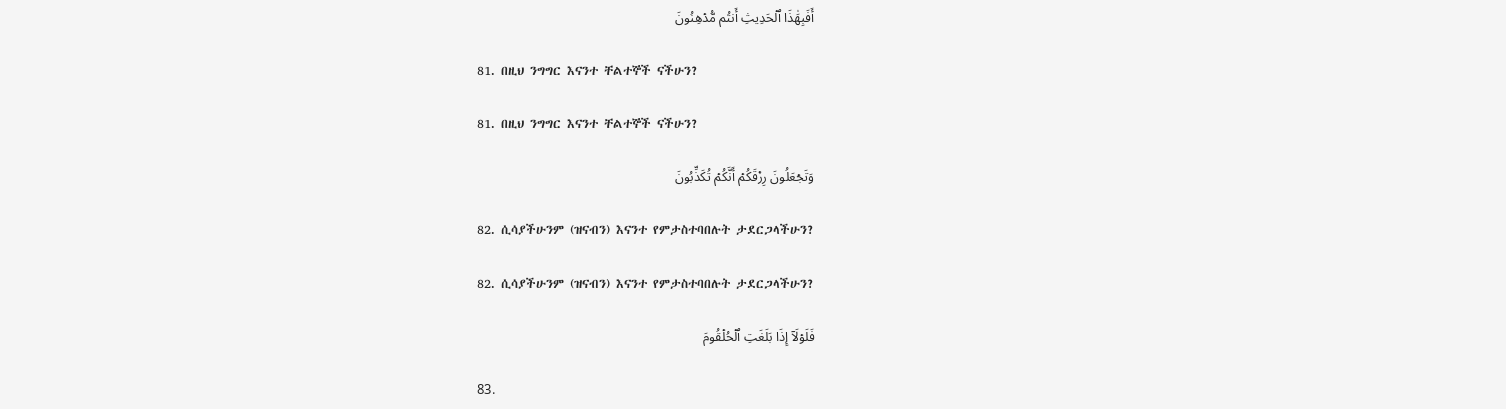أَفَبِهَٰذَا ٱلۡحَدِيثِ أَنتُم مُّدۡهِنُونَ

81. በዚህ ንግግር እናንተ ቸልተኞች ናችሁን?

81. በዚህ ንግግር እናንተ ቸልተኞች ናችሁን?

وَتَجۡعَلُونَ رِزۡقَكُمۡ أَنَّكُمۡ تُكَذِّبُونَ

82. ሲሳያችሁንም (ዝናብን) እናንተ የምታስተባበሉት ታደርጋላችሁን?

82. ሲሳያችሁንም (ዝናብን) እናንተ የምታስተባበሉት ታደርጋላችሁን?

فَلَوۡلَآ إِذَا بَلَغَتِ ٱلۡحُلۡقُومَ

83.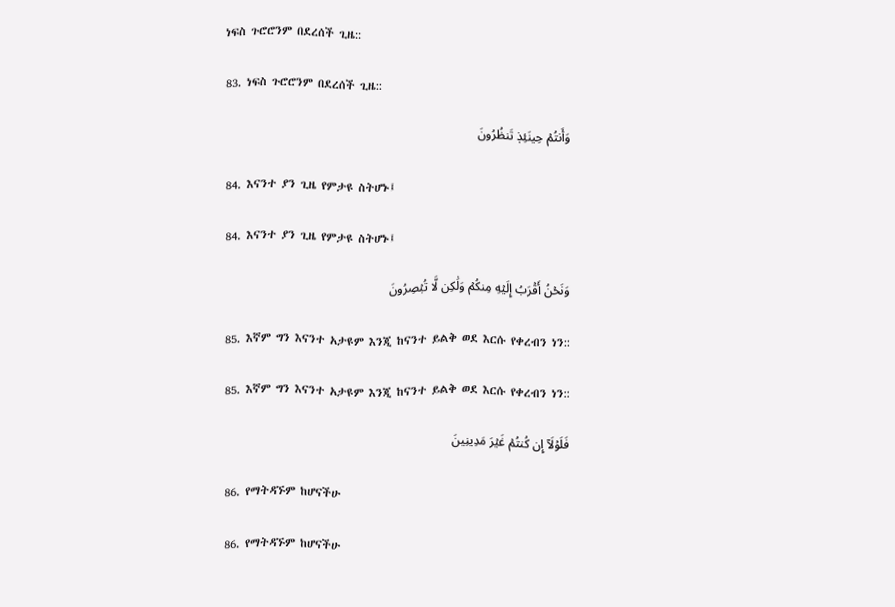ነፍስ ጉሮሮንም በደረሰች ጊዜ::

83. ነፍስ ጉሮሮንም በደረሰች ጊዜ::

وَأَنتُمۡ حِينَئِذٖ تَنظُرُونَ

84. እናንተ ያን ጊዜ የምታዩ ስትሆኑ፤

84. እናንተ ያን ጊዜ የምታዩ ስትሆኑ፤

وَنَحۡنُ أَقۡرَبُ إِلَيۡهِ مِنكُمۡ وَلَٰكِن لَّا تُبۡصِرُونَ

85. እኛም ግን እናንተ አታዩም እንጂ ከናንተ ይልቅ ወደ እርሱ የቀረብን ነን::

85. እኛም ግን እናንተ አታዩም እንጂ ከናንተ ይልቅ ወደ እርሱ የቀረብን ነን::

فَلَوۡلَآ إِن كُنتُمۡ غَيۡرَ مَدِينِينَ

86. የማትዳኙም ከሆናችሁ

86. የማትዳኙም ከሆናችሁ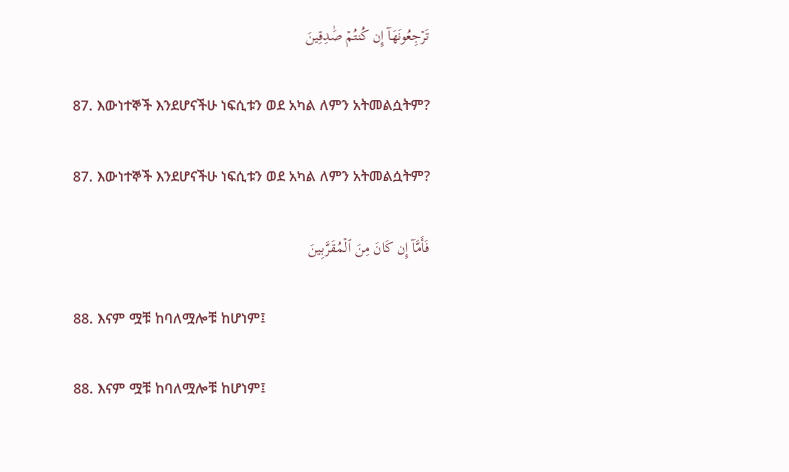تَرۡجِعُونَهَآ إِن كُنتُمۡ صَٰدِقِينَ

87. እውነተኞች እንደሆናችሁ ነፍሲቱን ወደ አካል ለምን አትመልሷትም?

87. እውነተኞች እንደሆናችሁ ነፍሲቱን ወደ አካል ለምን አትመልሷትም?

فَأَمَّآ إِن كَانَ مِنَ ٱلۡمُقَرَّبِينَ

88. እናም ሟቹ ከባለሟሎቹ ከሆነም፤

88. እናም ሟቹ ከባለሟሎቹ ከሆነም፤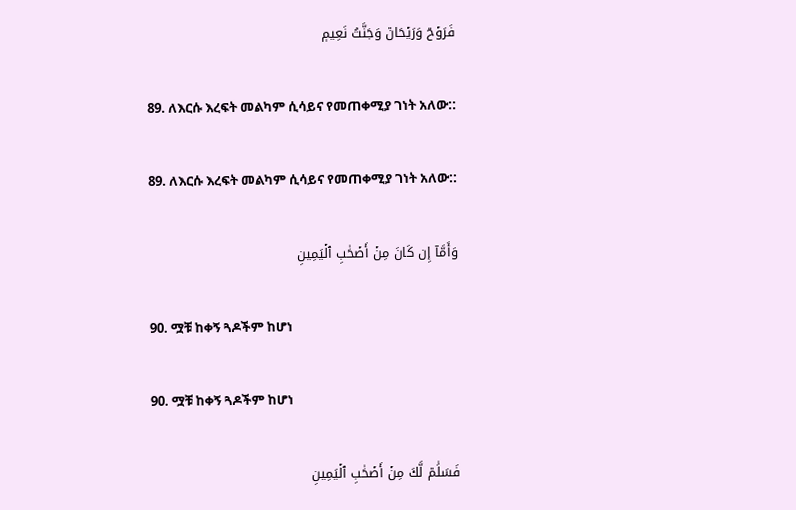فَرَوۡحٞ وَرَيۡحَانٞ وَجَنَّتُ نَعِيمٖ

89. ለእርሱ እረፍት መልካም ሲሳይና የመጠቀሚያ ገነት አለው::

89. ለእርሱ እረፍት መልካም ሲሳይና የመጠቀሚያ ገነት አለው::

وَأَمَّآ إِن كَانَ مِنۡ أَصۡحَٰبِ ٱلۡيَمِينِ

90. ሟቹ ከቀኝ ጓዶችም ከሆነ

90. ሟቹ ከቀኝ ጓዶችም ከሆነ

فَسَلَٰمٞ لَّكَ مِنۡ أَصۡحَٰبِ ٱلۡيَمِينِ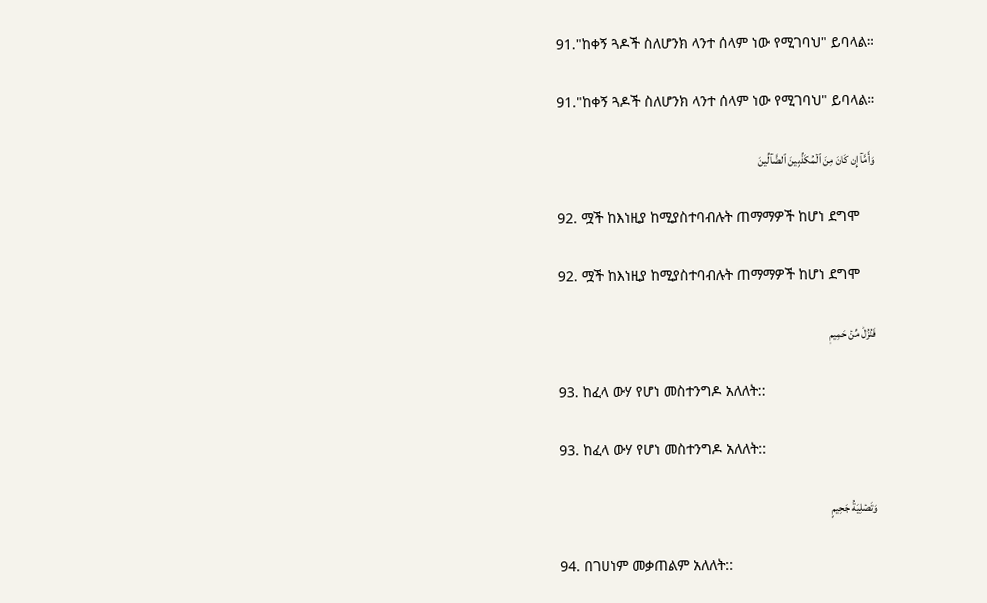91."ከቀኝ ጓዶች ስለሆንክ ላንተ ሰላም ነው የሚገባህ" ይባላል።

91."ከቀኝ ጓዶች ስለሆንክ ላንተ ሰላም ነው የሚገባህ" ይባላል።

وَأَمَّآ إِن كَانَ مِنَ ٱلۡمُكَذِّبِينَ ٱلضَّآلِّينَ

92. ሟች ከእነዚያ ከሚያስተባብሉት ጠማማዎች ከሆነ ደግሞ

92. ሟች ከእነዚያ ከሚያስተባብሉት ጠማማዎች ከሆነ ደግሞ

فَنُزُلٞ مِّنۡ حَمِيمٖ

93. ከፈላ ውሃ የሆነ መስተንግዶ አለለት::

93. ከፈላ ውሃ የሆነ መስተንግዶ አለለት::

وَتَصۡلِيَةُ جَحِيمٍ

94. በገሀነም መቃጠልም አለለት::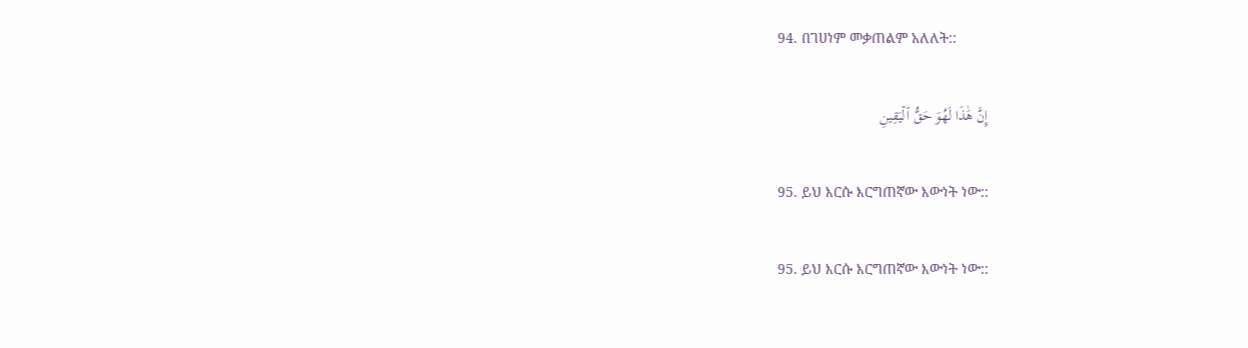94. በገሀነም መቃጠልም አለለት::

إِنَّ هَٰذَا لَهُوَ حَقُّ ٱلۡيَقِينِ

95. ይህ እርሱ እርግጠኛው እውነት ነው::

95. ይህ እርሱ እርግጠኛው እውነት ነው::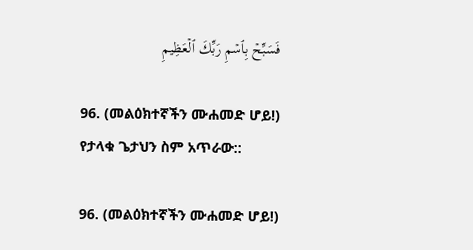فَسَبِّحۡ بِٱسۡمِ رَبِّكَ ٱلۡعَظِيمِ

96. (መልዕክተኛችን ሙሐመድ ሆይ!) የታላቁ ጌታህን ስም አጥራው::

96. (መልዕክተኛችን ሙሐመድ ሆይ!)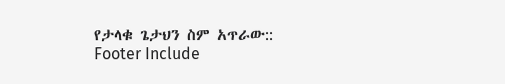የታላቁ ጌታህን ስም አጥራው::
Footer Include